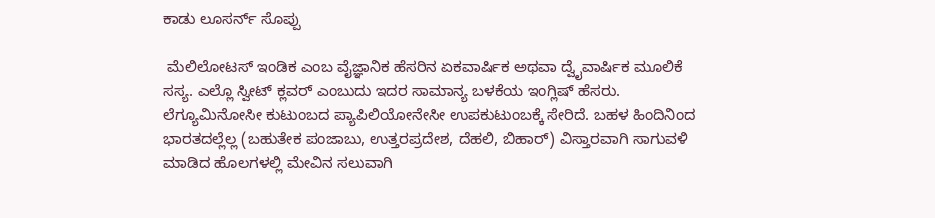ಕಾಡು ಲೂಸರ್ನ್ ಸೊಪ್ಪು

 ಮೆಲಿಲೋಟಸ್ ಇಂಡಿಕ ಎಂಬ ವೈಜ್ಞಾನಿಕ ಹೆಸರಿನ ಏಕವಾರ್ಷಿಕ ಅಥವಾ ದ್ವೈವಾರ್ಷಿಕ ಮೂಲಿಕೆ ಸಸ್ಯ. ಎಲ್ಲೊ ಸ್ವೀಟ್ ಕ್ಲವರ್ ಎಂಬುದು ಇದರ ಸಾಮಾನ್ಯ ಬಳಕೆಯ ಇಂಗ್ಲಿಷ್ ಹೆಸರು. ಲೆಗ್ಯೂಮಿನೋಸೀ ಕುಟುಂಬದ ಪ್ಯಾಪಿಲಿಯೋನೇಸೀ ಉಪಕುಟುಂಬಕ್ಕೆ ಸೇರಿದೆ. ಬಹಳ ಹಿಂದಿನಿಂದ ಭಾರತದಲ್ಲೆಲ್ಲ (ಬಹುತೇಕ ಪಂಜಾಬು, ಉತ್ತರಪ್ರದೇಶ, ದೆಹಲಿ, ಬಿಹಾರ್) ವಿಸ್ತಾರವಾಗಿ ಸಾಗುವಳಿ ಮಾಡಿದ ಹೊಲಗಳಲ್ಲಿ ಮೇವಿನ ಸಲುವಾಗಿ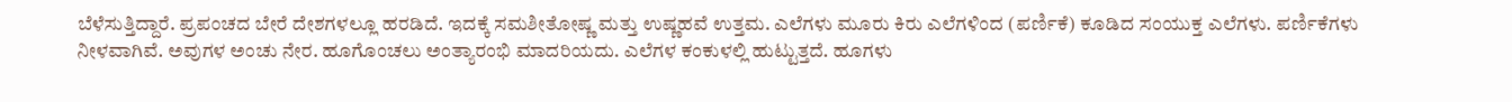ಬೆಳೆಸುತ್ತಿದ್ದಾರೆ. ಪ್ರಪಂಚದ ಬೇರೆ ದೇಶಗಳಲ್ಲೂ ಹರಡಿದೆ. ಇದಕ್ಕೆ ಸಮಶೀತೋಷ್ಣ ಮತ್ತು ಉಷ್ಣಹವೆ ಉತ್ತಮ. ಎಲೆಗಳು ಮೂರು ಕಿರು ಎಲೆಗಳಿಂದ (ಪರ್ಣಿಕೆ) ಕೂಡಿದ ಸಂಯುಕ್ತ ಎಲೆಗಳು. ಪರ್ಣಿಕೆಗಳು ನೀಳವಾಗಿವೆ. ಅವುಗಳ ಅಂಚು ನೇರ. ಹೂಗೊಂಚಲು ಅಂತ್ಯಾರಂಭಿ ಮಾದರಿಯದು. ಎಲೆಗಳ ಕಂಕುಳಲ್ಲಿ ಹುಟ್ಟುತ್ತದೆ. ಹೂಗಳು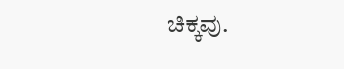ಚಿಕ್ಕವು.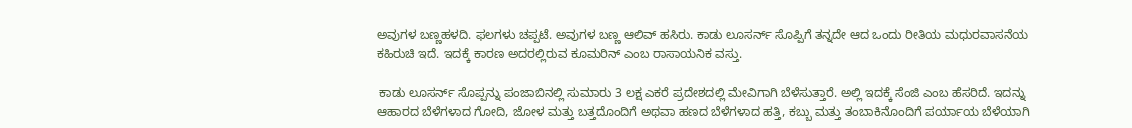ಅವುಗಳ ಬಣ್ಣಹಳದಿ. ಫಲಗಳು ಚಪ್ಪಟೆ. ಅವುಗಳ ಬಣ್ಣ ಆಲಿವ್ ಹಸಿರು. ಕಾಡು ಲೂಸರ್ನ್ ಸೊಪ್ಪಿಗೆ ತನ್ನದೇ ಆದ ಒಂದು ರೀತಿಯ ಮಧುರವಾಸನೆಯ ಕಹಿರುಚಿ ಇದೆ. ಇದಕ್ಕೆ ಕಾರಣ ಅದರಲ್ಲಿರುವ ಕೂಮರಿನ್ ಎಂಬ ರಾಸಾಯನಿಕ ವಸ್ತು.

 ಕಾಡು ಲೂಸರ್ನ್ ಸೊಪ್ಪನ್ನು ಪಂಜಾಬಿನಲ್ಲಿ ಸುಮಾರು 3 ಲಕ್ಷ ಎಕರೆ ಪ್ರದೇಶದಲ್ಲಿ ಮೇವಿಗಾಗಿ ಬೆಳೆಸುತ್ತಾರೆ. ಅಲ್ಲಿ ಇದಕ್ಕೆ ಸೆಂಜಿ ಎಂಬ ಹೆಸರಿದೆ. ಇದನ್ನು ಆಹಾರದ ಬೆಳೆಗಳಾದ ಗೋದಿ, ಜೋಳ ಮತ್ತು ಬತ್ತದೊಂದಿಗೆ ಅಥವಾ ಹಣದ ಬೆಳೆಗಳಾದ ಹತ್ತಿ, ಕಬ್ಬು ಮತ್ತು ತಂಬಾಕಿನೊಂದಿಗೆ ಪರ್ಯಾಯ ಬೆಳೆಯಾಗಿ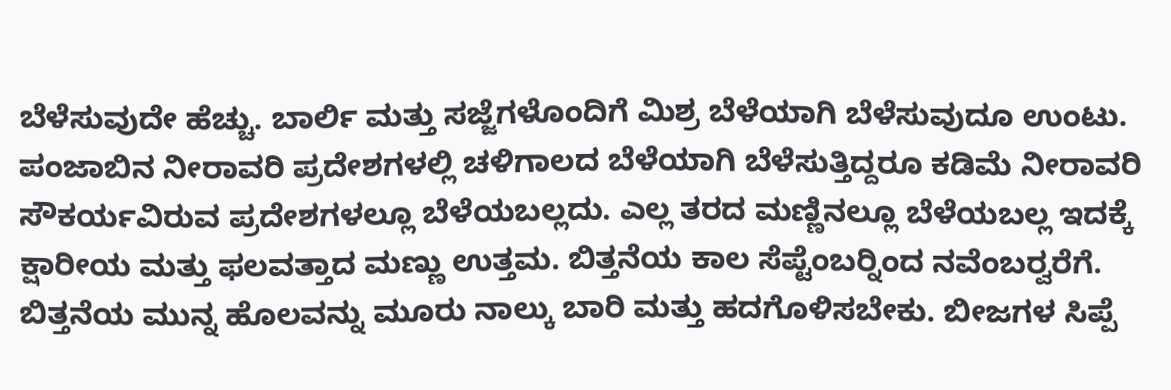ಬೆಳೆಸುವುದೇ ಹೆಚ್ಚು. ಬಾರ್ಲಿ ಮತ್ತು ಸಜ್ಜೆಗಳೊಂದಿಗೆ ಮಿಶ್ರ ಬೆಳೆಯಾಗಿ ಬೆಳೆಸುವುದೂ ಉಂಟು. ಪಂಜಾಬಿನ ನೀರಾವರಿ ಪ್ರದೇಶಗಳಲ್ಲಿ ಚಳಿಗಾಲದ ಬೆಳೆಯಾಗಿ ಬೆಳೆಸುತ್ತಿದ್ದರೂ ಕಡಿಮೆ ನೀರಾವರಿ ಸೌಕರ್ಯವಿರುವ ಪ್ರದೇಶಗಳಲ್ಲೂ ಬೆಳೆಯಬಲ್ಲದು. ಎಲ್ಲ ತರದ ಮಣ್ಣಿನಲ್ಲೂ ಬೆಳೆಯಬಲ್ಲ ಇದಕ್ಕೆ ಕ್ಷಾರೀಯ ಮತ್ತು ಫಲವತ್ತಾದ ಮಣ್ಣು ಉತ್ತಮ. ಬಿತ್ತನೆಯ ಕಾಲ ಸೆಪ್ಟೆಂಬರ್‍ನಿಂದ ನವೆಂಬರ್‍ವರೆಗೆ. ಬಿತ್ತನೆಯ ಮುನ್ನ ಹೊಲವನ್ನು ಮೂರು ನಾಲ್ಕು ಬಾರಿ ಮತ್ತು ಹದಗೊಳಿಸಬೇಕು. ಬೀಜಗಳ ಸಿಪ್ಪೆ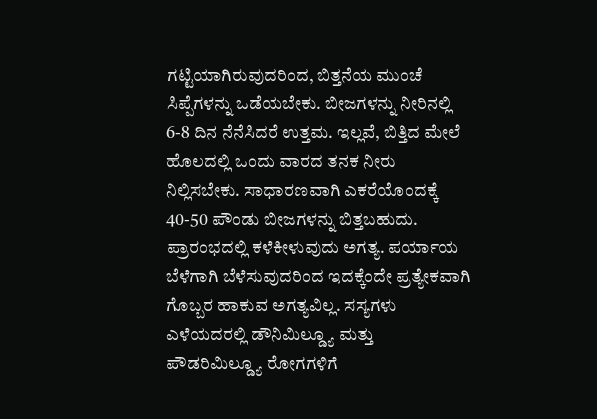ಗಟ್ಟಿಯಾಗಿರುವುದರಿಂದ, ಬಿತ್ತನೆಯ ಮುಂಚೆ ಸಿಪ್ಪೆಗಳನ್ನು ಒಡೆಯಬೇಕು. ಬೀಜಗಳನ್ನು ನೀರಿನಲ್ಲಿ 6-8 ದಿನ ನೆನೆಸಿದರೆ ಉತ್ತಮ. ಇಲ್ಲವೆ, ಬಿತ್ತಿದ ಮೇಲೆ ಹೊಲದಲ್ಲಿ ಒಂದು ವಾರದ ತನಕ ನೀರು ನಿಲ್ಲಿಸಬೇಕು. ಸಾಧಾರಣವಾಗಿ ಎಕರೆಯೊಂದಕ್ಕೆ 40-50 ಪೌಂಡು ಬೀಜಗಳನ್ನು ಬಿತ್ತಬಹುದು. ಪ್ರಾರಂಭದಲ್ಲಿ ಕಳೆಕೀಳುವುದು ಅಗತ್ಯ. ಪರ್ಯಾಯ ಬೆಳೆಗಾಗಿ ಬೆಳೆಸುವುದರಿಂದ ಇದಕ್ಕೆಂದೇ ಪ್ರತ್ಯೇಕವಾಗಿ ಗೊಬ್ಬರ ಹಾಕುವ ಅಗತ್ಯವಿಲ್ಲ. ಸಸ್ಯಗಳು ಎಳೆಯದರಲ್ಲಿ ಡೌನಿಮಿಲ್ಡ್ಯೂ ಮತ್ತು ಪೌಡರಿಮಿಲ್ಡ್ಯೂ ರೋಗಗಳಿಗೆ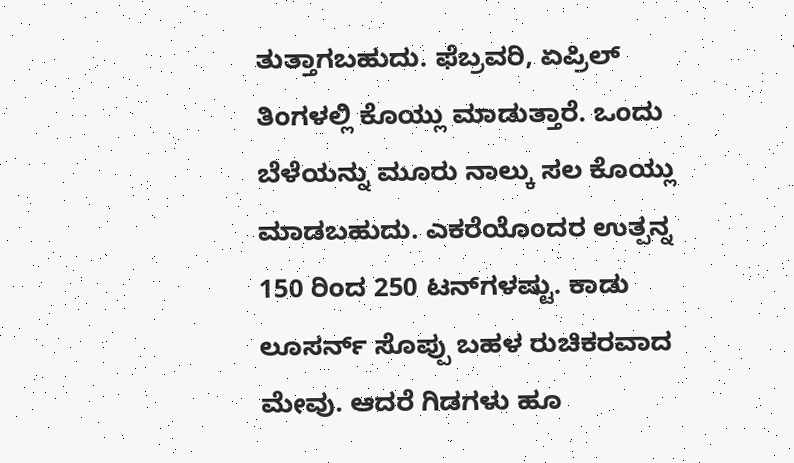ತುತ್ತಾಗಬಹುದು. ಫೆಬ್ರವರಿ, ಏಪ್ರಿಲ್ ತಿಂಗಳಲ್ಲಿ ಕೊಯ್ಲು ಮಾಡುತ್ತಾರೆ. ಒಂದು ಬೆಳೆಯನ್ನು ಮೂರು ನಾಲ್ಕು ಸಲ ಕೊಯ್ಲು ಮಾಡಬಹುದು. ಎಕರೆಯೊಂದರ ಉತ್ಪನ್ನ 150 ರಿಂದ 250 ಟನ್‍ಗಳಷ್ಟು. ಕಾಡು ಲೂಸರ್ನ್ ಸೊಪ್ಪು ಬಹಳ ರುಚಿಕರವಾದ ಮೇವು. ಆದರೆ ಗಿಡಗಳು ಹೂ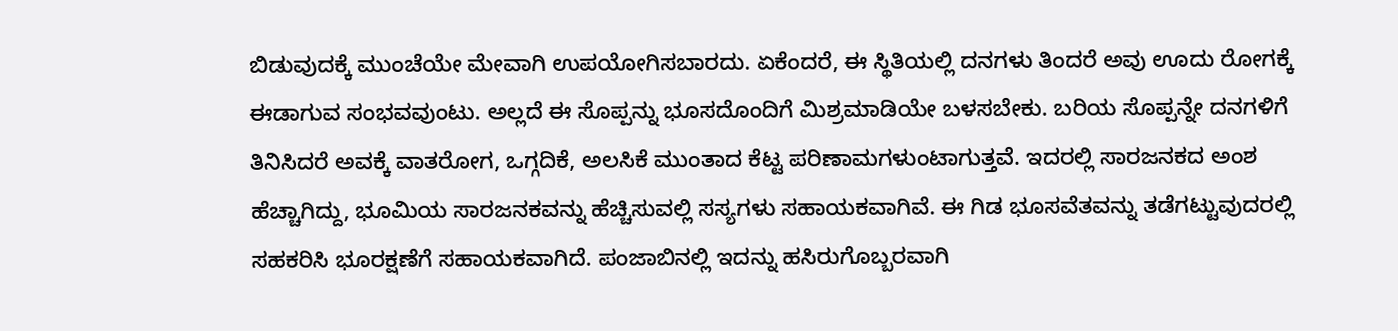ಬಿಡುವುದಕ್ಕೆ ಮುಂಚೆಯೇ ಮೇವಾಗಿ ಉಪಯೋಗಿಸಬಾರದು. ಏಕೆಂದರೆ, ಈ ಸ್ಥಿತಿಯಲ್ಲಿ ದನಗಳು ತಿಂದರೆ ಅವು ಊದು ರೋಗಕ್ಕೆ ಈಡಾಗುವ ಸಂಭವವುಂಟು. ಅಲ್ಲದೆ ಈ ಸೊಪ್ಪನ್ನು ಭೂಸದೊಂದಿಗೆ ಮಿಶ್ರಮಾಡಿಯೇ ಬಳಸಬೇಕು. ಬರಿಯ ಸೊಪ್ಪನ್ನೇ ದನಗಳಿಗೆ ತಿನಿಸಿದರೆ ಅವಕ್ಕೆ ವಾತರೋಗ, ಒಗ್ಗದಿಕೆ, ಅಲಸಿಕೆ ಮುಂತಾದ ಕೆಟ್ಟ ಪರಿಣಾಮಗಳುಂಟಾಗುತ್ತವೆ. ಇದರಲ್ಲಿ ಸಾರಜನಕದ ಅಂಶ ಹೆಚ್ಚಾಗಿದ್ದು, ಭೂಮಿಯ ಸಾರಜನಕವನ್ನು ಹೆಚ್ಚಿಸುವಲ್ಲಿ ಸಸ್ಯಗಳು ಸಹಾಯಕವಾಗಿವೆ. ಈ ಗಿಡ ಭೂಸವೆತವನ್ನು ತಡೆಗಟ್ಟುವುದರಲ್ಲಿ ಸಹಕರಿಸಿ ಭೂರಕ್ಷಣೆಗೆ ಸಹಾಯಕವಾಗಿದೆ. ಪಂಜಾಬಿನಲ್ಲಿ ಇದನ್ನು ಹಸಿರುಗೊಬ್ಬರವಾಗಿ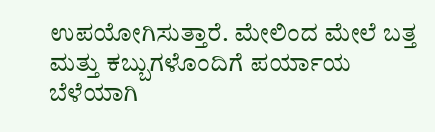ಉಪಯೋಗಿಸುತ್ತಾರೆ. ಮೇಲಿಂದ ಮೇಲೆ ಬತ್ತ ಮತ್ತು ಕಬ್ಬುಗಳೊಂದಿಗೆ ಪರ್ಯಾಯ ಬೆಳೆಯಾಗಿ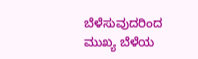ಬೆಳೆಸುವುದರಿಂದ ಮುಖ್ಯ ಬೆಳೆಯ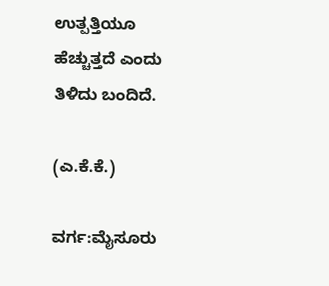ಉತ್ಪತ್ತಿಯೂ ಹೆಚ್ಚುತ್ತದೆ ಎಂದು ತಿಳಿದು ಬಂದಿದೆ.

(ಎ.ಕೆ.ಕೆ.)

ವರ್ಗ:ಮೈಸೂರು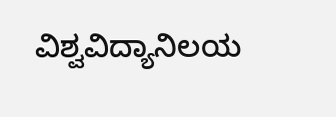ವಿಶ್ವವಿದ್ಯಾನಿಲಯ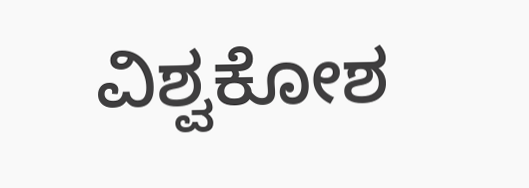ವಿಶ್ವಕೋಶ